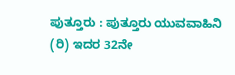ಪುತ್ತೂರು : ಪುತ್ತೂರು ಯುವವಾಹಿನಿ (ರಿ) ಇದರ 32ನೇ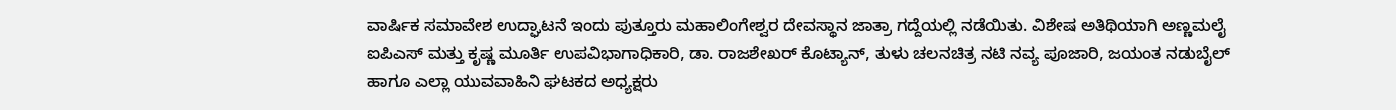ವಾರ್ಷಿಕ ಸಮಾವೇಶ ಉದ್ಘಾಟನೆ ಇಂದು ಪುತ್ತೂರು ಮಹಾಲಿಂಗೇಶ್ವರ ದೇವಸ್ಥಾನ ಜಾತ್ರಾ ಗದ್ದೆಯಲ್ಲಿ ನಡೆಯಿತು. ವಿಶೇಷ ಅತಿಥಿಯಾಗಿ ಅಣ್ಣಮಲೈ ಐಪಿಎಸ್ ಮತ್ತು ಕೃಷ್ಣ ಮೂರ್ತಿ ಉಪವಿಭಾಗಾಧಿಕಾರಿ, ಡಾ. ರಾಜಶೇಖರ್ ಕೊಟ್ಯಾನ್, ತುಳು ಚಲನಚಿತ್ರ ನಟಿ ನವ್ಯ ಪೂಜಾರಿ, ಜಯಂತ ನಡುಬೈಲ್ ಹಾಗೂ ಎಲ್ಲಾ ಯುವವಾಹಿನಿ ಘಟಕದ ಅಧ್ಯಕ್ಷರು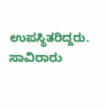ಉಪಸ್ಥಿತರಿದ್ದರು. ಸಾವಿರಾರು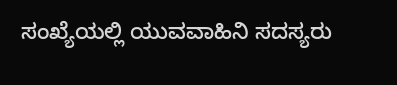ಸಂಖ್ಯೆಯಲ್ಲಿ ಯುವವಾಹಿನಿ ಸದಸ್ಯರು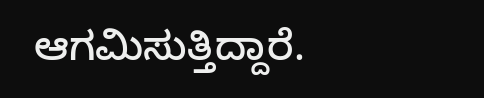ಆಗಮಿಸುತ್ತಿದ್ದಾರೆ.